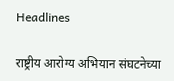Headlines

राष्ट्रीय आरोग्य अभियान संघटनेच्या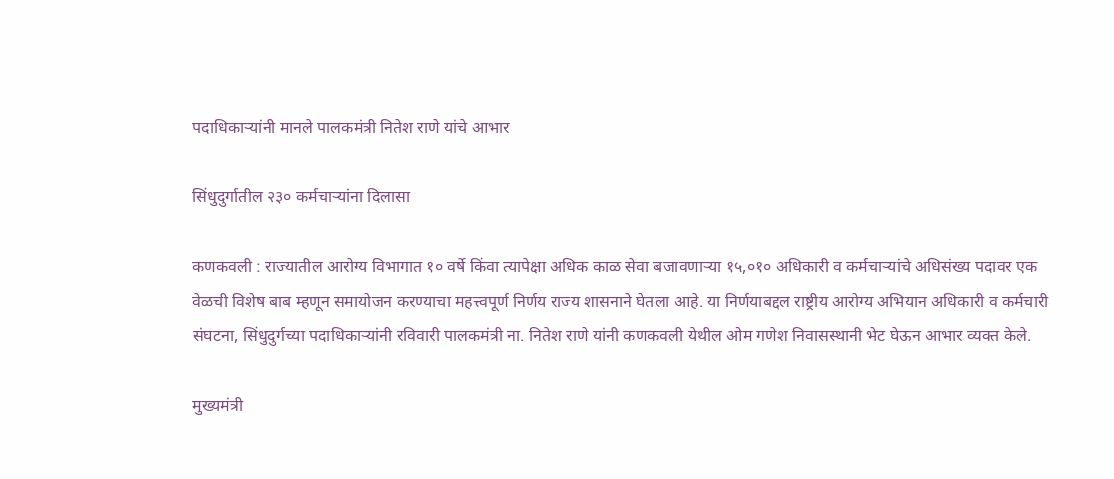पदाधिकाऱ्यांनी मानले पालकमंत्री नितेश राणे यांचे आभार

सिंधुदुर्गातील २३० कर्मचाऱ्यांना दिलासा

कणकवली : राज्यातील आरोग्य विभागात १० वर्षे किंवा त्यापेक्षा अधिक काळ सेवा बजावणाऱ्या १५,०१० अधिकारी व कर्मचाऱ्यांचे अधिसंख्य पदावर एक वेळची विशेष बाब म्हणून समायोजन करण्याचा महत्त्वपूर्ण निर्णय राज्य शासनाने घेतला आहे. या निर्णयाबद्दल राष्ट्रीय आरोग्य अभियान अधिकारी व कर्मचारी संघटना, सिंधुदुर्गच्या पदाधिकाऱ्यांनी रविवारी पालकमंत्री ना. नितेश राणे यांनी कणकवली येथील ओम गणेश निवासस्थानी भेट घेऊन आभार व्यक्त केले.

मुख्यमंत्री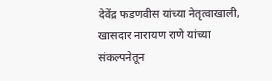देवेंद्र फडणवीस यांच्या नेतृत्वाखाली, खासदार नारायण राणे यांच्या संकल्पनेतून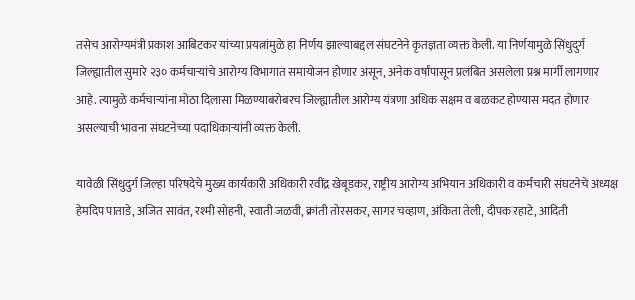तसेच आरोग्यमंत्री प्रकाश आबिटकर यांच्या प्रयत्नांमुळे हा निर्णय झाल्याबद्दल संघटनेने कृतज्ञता व्यक्त केली. या निर्णयामुळे सिंधुदुर्ग जिल्ह्यातील सुमारे २३० कर्मचाऱ्यांचे आरोग्य विभागात समायोजन होणार असून, अनेक वर्षांपासून प्रलंबित असलेला प्रश्न मार्गी लागणार आहे. त्यामुळे कर्मचाऱ्यांना मोठा दिलासा मिळण्याबरोबरच जिल्ह्यातील आरोग्य यंत्रणा अधिक सक्षम व बळकट होण्यास मदत होणार असल्याची भावना संघटनेच्या पदाधिकाऱ्यांनी व्यक्त केली.

यावेळी सिंधुदुर्ग जिल्हा परिषदेचे मुख्य कार्यकारी अधिकारी रवींद्र खेबूडकर, राष्ट्रीय आरोग्य अभियान अधिकारी व कर्मचारी संघटनेचे अध्यक्ष हेमदिप पाताडे, अजित सावंत, रश्मी सोहनी, स्वाती जळवी, क्रांती तोरसकर, सागर चव्हाण, अंकिता तेली, दीपक रहाटे, आदिती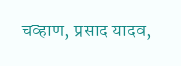चव्हाण, प्रसाद यादव,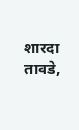शारदा तावडे,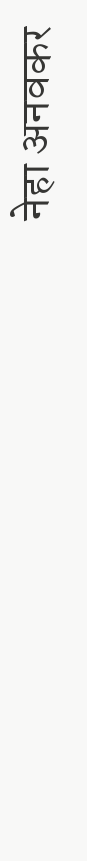नेहा अनवकर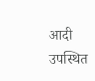आदी उपस्थित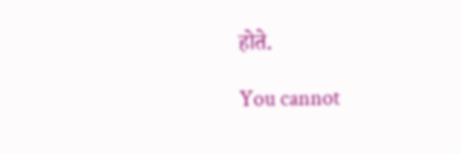होते.

You cannot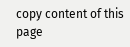copy content of this page